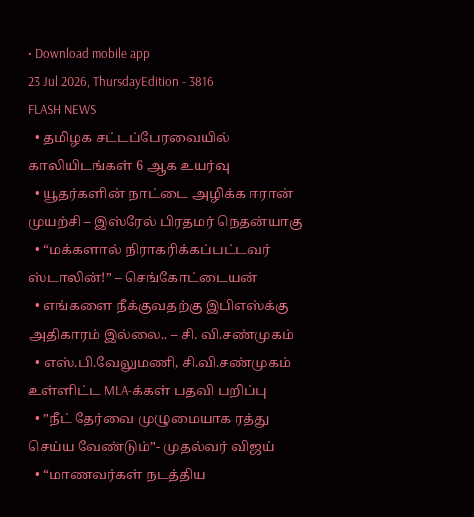• Download mobile app
23 Jul 2026, ThursdayEdition - 3816
FLASH NEWS
  • தமிழக சட்டப்பேரவையில் காலியிடங்கள் 6 ஆக உயர்வு
  • யூதர்களின் நாட்டை அழிக்க ஈரான் முயற்சி – இஸ்ரேல் பிரதமர் நெதன்யாகு
  • “மக்களால் நிராகரிக்கப்பட்டவர் ஸ்டாலின்!” – செங்கோட்டையன்
  • எங்களை நீக்குவதற்கு இபிஎஸ்க்கு அதிகாரம் இல்லை.. – சி. வி.சண்முகம்
  • எஸ்.பி.வேலுமணி, சி.வி.சண்முகம் உள்ளிட்ட MLA-க்கள் பதவி பறிப்பு
  • ”நீட் தேர்வை முழுமையாக ரத்து செய்ய வேண்டும்”- முதல்வர் விஜய்
  • “மாணவர்கள் நடத்திய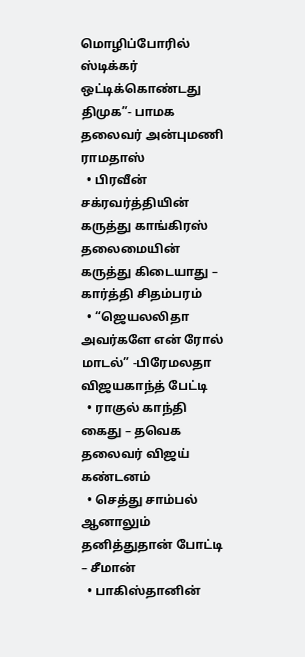மொழிப்போரில் ஸ்டிக்கர் ஒட்டிக்கொண்டது திமுக”- பாமக தலைவர் அன்புமணி ராமதாஸ்
  • பிரவீன் சக்ரவர்த்தியின் கருத்து காங்கிரஸ் தலைமையின் கருத்து கிடையாது – கார்த்தி சிதம்பரம்
  • “ஜெயலலிதா அவர்களே என் ரோல் மாடல்” -பிரேமலதா விஜயகாந்த் பேட்டி
  • ராகுல் காந்தி கைது – தவெக தலைவர் விஜய் கண்டனம்
  • செத்து சாம்பல் ஆனாலும் தனித்துதான் போட்டி – சீமான்
  • பாகிஸ்தானின்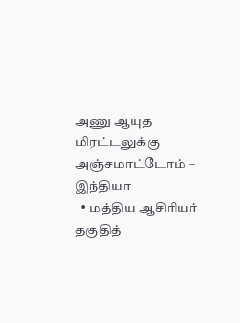அணு ஆயுத மிரட்டலுக்கு அஞ்சமாட்டோம் – இந்தியா
  • மத்திய ஆசிரியர் தகுதித்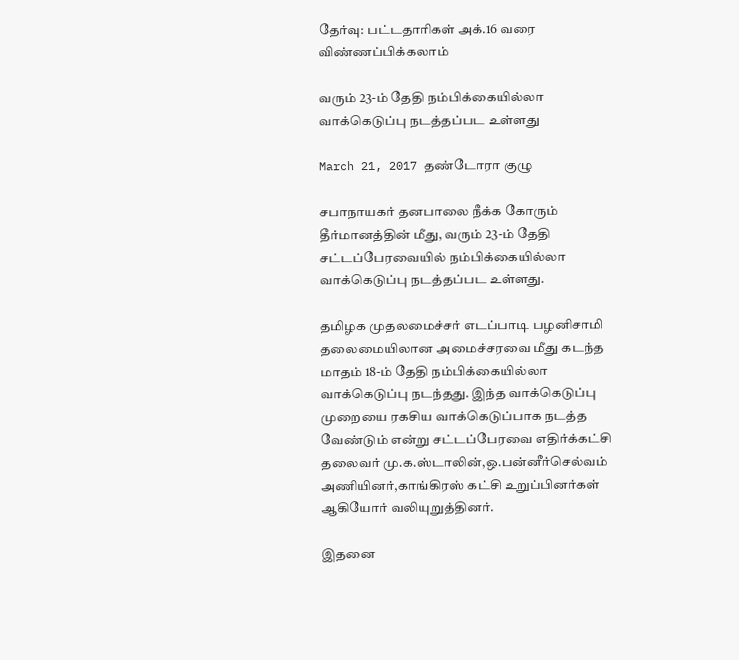தேர்வு: பட்டதாரிகள் அக்.16 வரை விண்ணப்பிக்கலாம்

வரும் 23-ம் தேதி நம்பிக்கையில்லா வாக்கெடுப்பு நடத்தப்பட உள்ளது

March 21, 2017 தண்டோரா குழு

சபாநாயகர் தனபாலை நீக்க கோரும் தீர்மானத்தின் மீது, வரும் 23-ம் தேதி சட்டப்பேரவையில் நம்பிக்கையில்லா வாக்கெடுப்பு நடத்தப்பட உள்ளது.

தமிழக முதலமைச்சர் எடப்பாடி பழனிசாமி தலைமையிலான அமைச்சரவை மீது கடந்த மாதம் 18-ம் தேதி நம்பிக்கையில்லா வாக்கெடுப்பு நடந்தது. இந்த வாக்கெடுப்பு முறையை ரகசிய வாக்கெடுப்பாக நடத்த வேண்டும் என்று சட்டப்பேரவை எதிர்க்கட்சி தலைவர் மு.க.ஸ்டாலின்,ஒ.பன்னீர்செல்வம் அணியினர்,காங்கிரஸ் கட்சி உறுப்பினர்கள் ஆகியோர் வலியுறுத்தினர்.

இதனை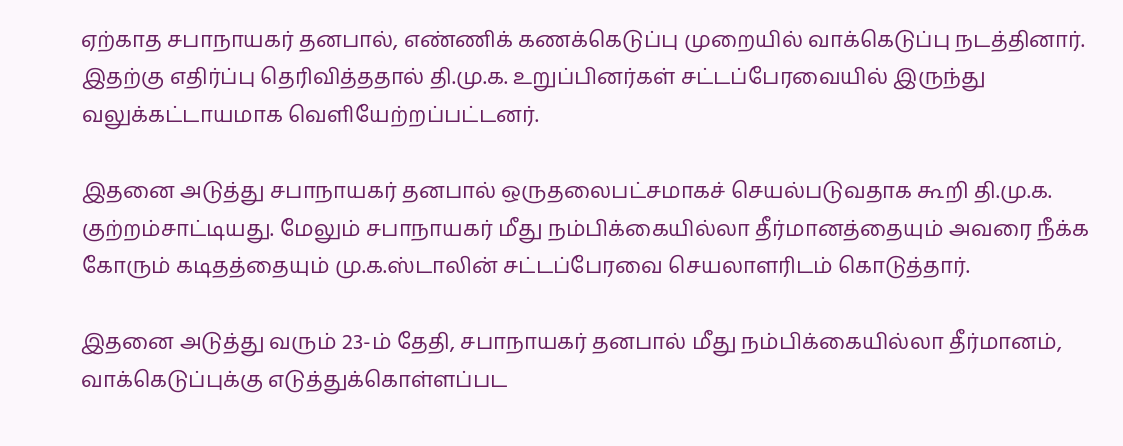ஏற்காத சபாநாயகர் தனபால், எண்ணிக் கணக்கெடுப்பு முறையில் வாக்கெடுப்பு நடத்தினார். இதற்கு எதிர்ப்பு தெரிவித்ததால் தி.மு.க. உறுப்பினர்கள் சட்டப்பேரவையில் இருந்து வலுக்கட்டாயமாக வெளியேற்றப்பட்டனர்.

இதனை அடுத்து சபாநாயகர் தனபால் ஒருதலைபட்சமாகச் செயல்படுவதாக கூறி தி.மு.க. குற்றம்சாட்டியது. மேலும் சபாநாயகர் மீது நம்பிக்கையில்லா தீர்மானத்தையும் அவரை நீக்க கோரும் கடிதத்தையும் மு.க.ஸ்டாலின் சட்டப்பேரவை செயலாளரிடம் கொடுத்தார்.

இதனை அடுத்து வரும் 23-ம் தேதி, சபாநாயகர் தனபால் மீது நம்பிக்கையில்லா தீர்மானம், வாக்கெடுப்புக்கு எடுத்துக்கொள்ளப்பட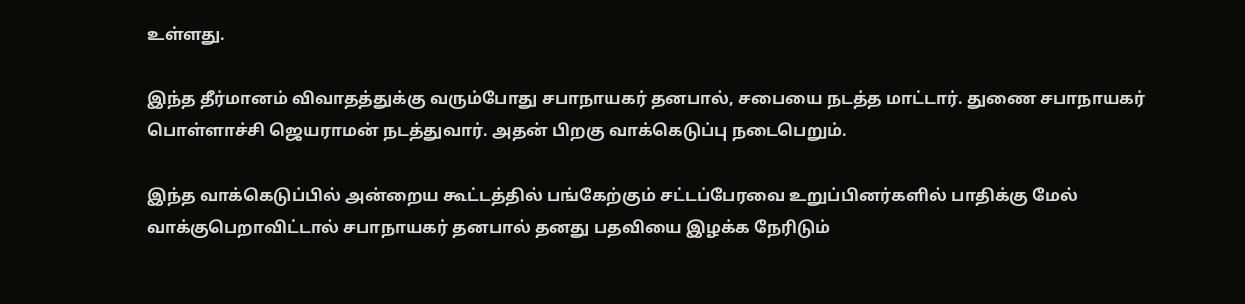உள்ளது.

இந்த தீர்மானம் விவாதத்துக்கு வரும்போது சபாநாயகர் தனபால், சபையை நடத்த மாட்டார். துணை சபாநாயகர் பொள்ளாச்சி ஜெயராமன் நடத்துவார். அதன் பிறகு வாக்கெடுப்பு நடைபெறும்.

இந்த வாக்கெடுப்பில் அன்றைய கூட்டத்தில் பங்கேற்கும் சட்டப்பேரவை உறுப்பினர்களில் பாதிக்கு மேல் வாக்குபெறாவிட்டால் சபாநாயகர் தனபால் தனது பதவியை இழக்க நேரிடும்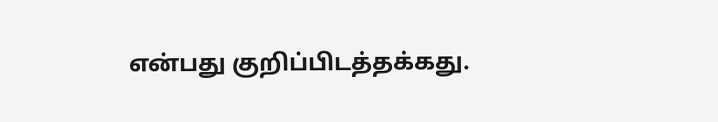என்பது குறிப்பிடத்தக்கது.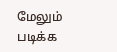மேலும் படிக்க